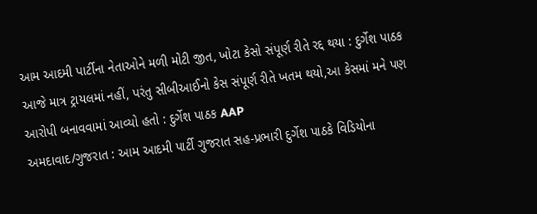આમ આદમી પાર્ટીના નેતાઓને મળી મોટી જીત, ખોટા કેસો સંપૂર્ણ રીતે રદ્દ થયા : દુર્ગેશ પાઠક
આજે માત્ર ટ્રાયલમાં નહીં, પરંતુ સીબીઆઈનો કેસ સંપૂર્ણ રીતે ખતમ થયો,આ કેસમાં મને પણ આરોપી બનાવવામાં આવ્યો હતો : દુર્ગેશ પાઠક AAP
અમદાવાદ/ગુજરાત : આમ આદમી પાર્ટી ગુજરાત સહ-પ્રભારી દુર્ગેશ પાઠકે વિડિયોના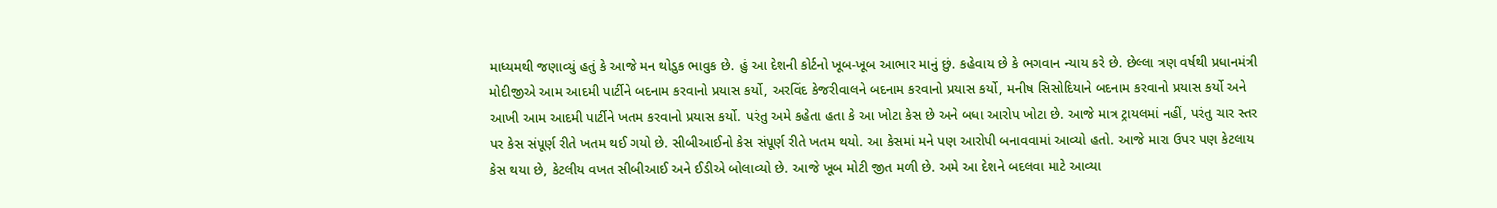માધ્યમથી જણાવ્યું હતું કે આજે મન થોડુક ભાવુક છે. હું આ દેશની કોર્ટનો ખૂબ-ખૂબ આભાર માનું છું. કહેવાય છે કે ભગવાન ન્યાય કરે છે. છેલ્લા ત્રણ વર્ષથી પ્રધાનમંત્રી મોદીજીએ આમ આદમી પાર્ટીને બદનામ કરવાનો પ્રયાસ કર્યો, અરવિંદ કેજરીવાલને બદનામ કરવાનો પ્રયાસ કર્યો, મનીષ સિસોદિયાને બદનામ કરવાનો પ્રયાસ કર્યો અને આખી આમ આદમી પાર્ટીને ખતમ કરવાનો પ્રયાસ કર્યો. પરંતુ અમે કહેતા હતા કે આ ખોટા કેસ છે અને બધા આરોપ ખોટા છે. આજે માત્ર ટ્રાયલમાં નહીં, પરંતુ ચાર સ્તર પર કેસ સંપૂર્ણ રીતે ખતમ થઈ ગયો છે. સીબીઆઈનો કેસ સંપૂર્ણ રીતે ખતમ થયો. આ કેસમાં મને પણ આરોપી બનાવવામાં આવ્યો હતો. આજે મારા ઉપર પણ કેટલાય કેસ થયા છે, કેટલીય વખત સીબીઆઈ અને ઈડીએ બોલાવ્યો છે. આજે ખૂબ મોટી જીત મળી છે. અમે આ દેશને બદલવા માટે આવ્યા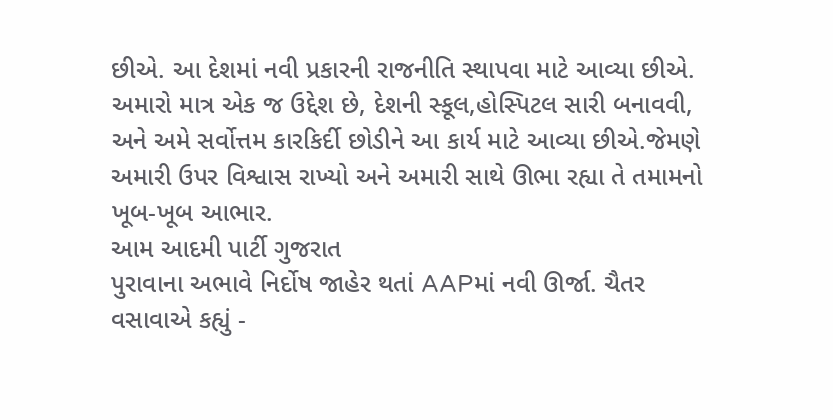છીએ. આ દેશમાં નવી પ્રકારની રાજનીતિ સ્થાપવા માટે આવ્યા છીએ. અમારો માત્ર એક જ ઉદ્દેશ છે, દેશની સ્કૂલ,હોસ્પિટલ સારી બનાવવી, અને અમે સર્વોત્તમ કારકિર્દી છોડીને આ કાર્ય માટે આવ્યા છીએ.જેમણે અમારી ઉપર વિશ્વાસ રાખ્યો અને અમારી સાથે ઊભા રહ્યા તે તમામનો ખૂબ-ખૂબ આભાર.
આમ આદમી પાર્ટી ગુજરાત
પુરાવાના અભાવે નિર્દોષ જાહેર થતાં AAPમાં નવી ઊર્જા. ચૈતર વસાવાએ કહ્યું -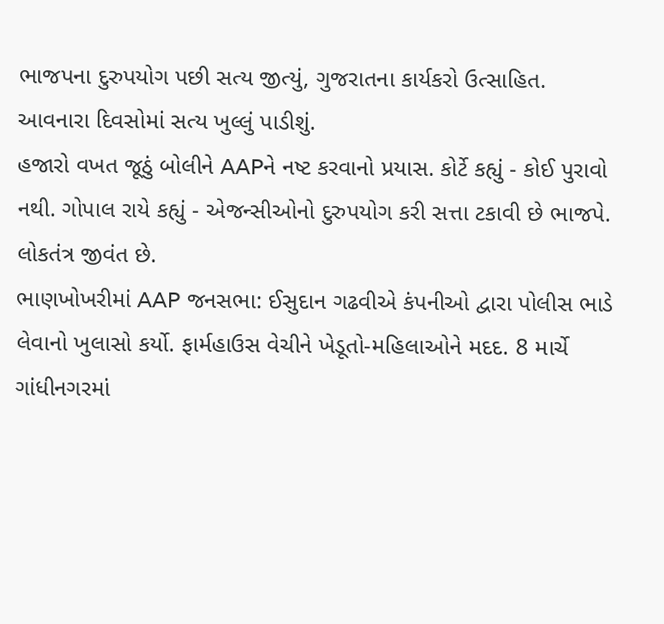ભાજપના દુરુપયોગ પછી સત્ય જીત્યું, ગુજરાતના કાર્યકરો ઉત્સાહિત. આવનારા દિવસોમાં સત્ય ખુલ્લું પાડીશું.
હજારો વખત જૂઠું બોલીને AAPને નષ્ટ કરવાનો પ્રયાસ. કોર્ટે કહ્યું - કોઈ પુરાવો નથી. ગોપાલ રાયે કહ્યું - એજન્સીઓનો દુરુપયોગ કરી સત્તા ટકાવી છે ભાજપે. લોકતંત્ર જીવંત છે.
ભાણખોખરીમાં AAP જનસભા: ઈસુદાન ગઢવીએ કંપનીઓ દ્વારા પોલીસ ભાડે લેવાનો ખુલાસો કર્યો. ફાર્મહાઉસ વેચીને ખેડૂતો-મહિલાઓને મદદ. 8 માર્ચે ગાંધીનગરમાં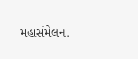મહાસંમેલન.